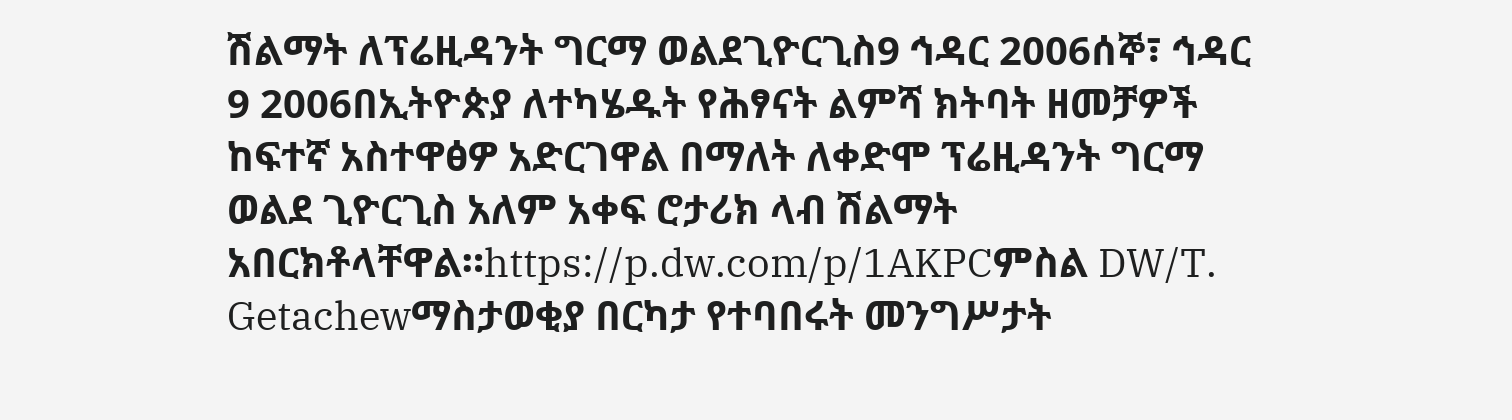ሽልማት ለፕሬዚዳንት ግርማ ወልደጊዮርጊስ9 ኅዳር 2006ሰኞ፣ ኅዳር 9 2006በኢትዮጵያ ለተካሄዱት የሕፃናት ልምሻ ክትባት ዘመቻዎች ከፍተኛ አስተዋፅዎ አድርገዋል በማለት ለቀድሞ ፕሬዚዳንት ግርማ ወልደ ጊዮርጊስ አለም አቀፍ ሮታሪክ ላብ ሽልማት አበርክቶላቸዋል።https://p.dw.com/p/1AKPCምስል DW/T. Getachewማስታወቂያ በርካታ የተባበሩት መንግሥታት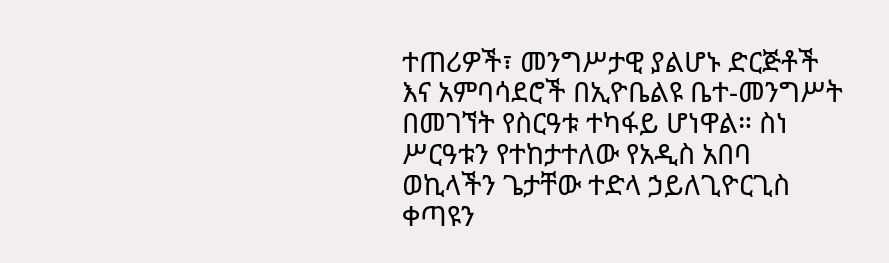ተጠሪዎች፣ መንግሥታዊ ያልሆኑ ድርጅቶች እና አምባሳደሮች በኢዮቤልዩ ቤተ-መንግሥት በመገኘት የስርዓቱ ተካፋይ ሆነዋል። ስነ ሥርዓቱን የተከታተለው የአዲስ አበባ ወኪላችን ጌታቸው ተድላ ኃይለጊዮርጊስ ቀጣዩን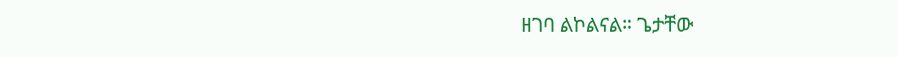ዘገባ ልኮልናል። ጌታቸው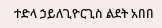ተድላ ኃይለጊዮርጊስ ልደት አበበ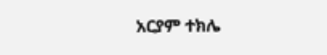አርያም ተክሌ